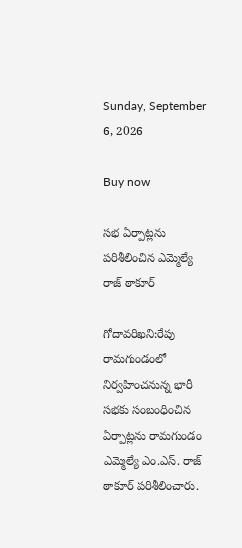Sunday, September 6, 2026

Buy now

సభ ఏర్పాట్లను పరిశీలించిన ఎమ్మెల్యే రాజ్ ఠాకూర్

గోదావరిఖని:రేపు రామగుండంలో నిర్వహించనున్న భారీ సభకు సంబంధించిన ఏర్పాట్లను రామగుండం ఎమ్మెల్యే ఎం.ఎస్. రాజ్ ఠాకూర్ పరిశీలించారు.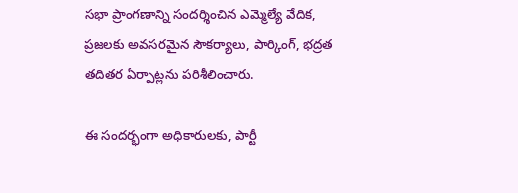సభా ప్రాంగణాన్ని సందర్శించిన ఎమ్మెల్యే వేదిక, ప్రజలకు అవసరమైన సౌకర్యాలు, పార్కింగ్, భద్రత తదితర ఏర్పాట్లను పరిశీలించారు.

ఈ సందర్భంగా అధికారులకు, పార్టీ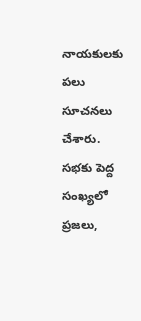నాయకులకు పలు సూచనలు చేశారు. సభకు పెద్ద సంఖ్యలో ప్రజలు,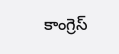కాంగ్రెస్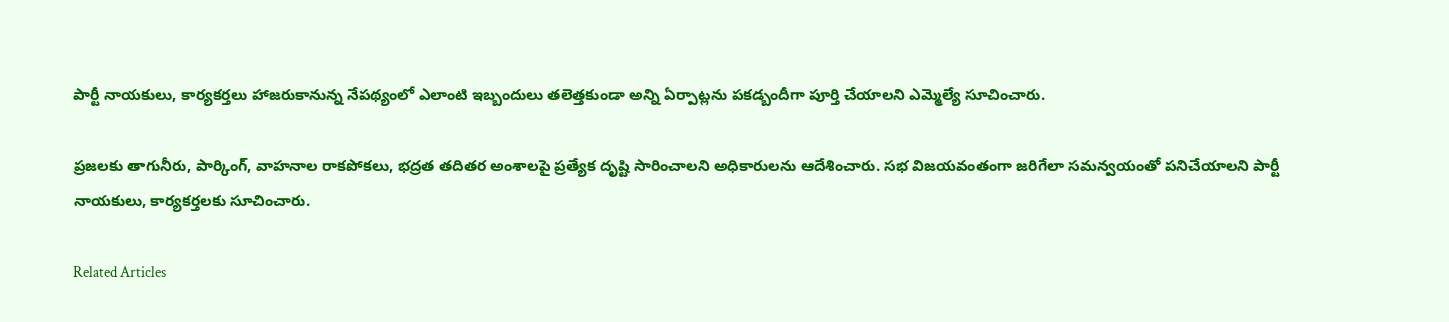పార్టీ నాయకులు, కార్యకర్తలు హాజరుకానున్న నేపథ్యంలో ఎలాంటి ఇబ్బందులు తలెత్తకుండా అన్ని ఏర్పాట్లను పకడ్బందీగా పూర్తి చేయాలని ఎమ్మెల్యే సూచించారు.

ప్రజలకు తాగునీరు, పార్కింగ్, వాహనాల రాకపోకలు, భద్రత తదితర అంశాలపై ప్రత్యేక దృష్టి సారించాలని అధికారులను ఆదేశించారు. సభ విజయవంతంగా జరిగేలా సమన్వయంతో పనిచేయాలని పార్టీ నాయకులు, కార్యకర్తలకు సూచించారు.

Related Articles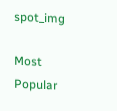spot_img

Most Popular